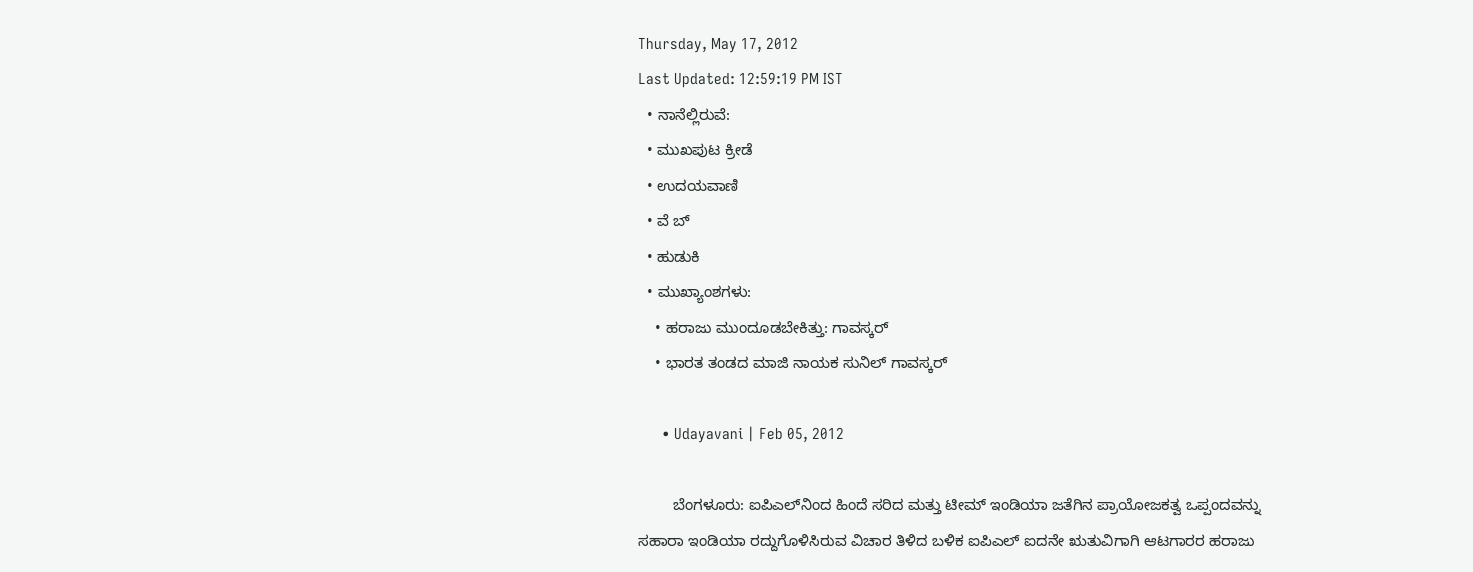Thursday, May 17, 2012
Last Updated: 12:59:19 PM IST
  • ನಾನೆಲ್ಲಿರುವೆ:
  • ಮುಖಪುಟ ಕ್ರೀಡೆ
  • ಉದಯವಾಣಿ
  • ವೆ ಬ್
  • ಹುಡುಕಿ
  • ಮುಖ್ಯಾಂಶಗಳು:
    • ಹರಾಜು ಮುಂದೂಡಬೇಕಿತ್ತು: ಗಾವಸ್ಕರ್‌
    • ಭಾರತ ತಂಡದ ಮಾಜಿ ನಾಯಕ ಸುನಿಲ್‌ ಗಾವಸ್ಕರ್‌

      • Udayavani | Feb 05, 2012

        ಬೆಂಗಳೂರು: ಐಪಿಎಲ್‌ನಿಂದ ಹಿಂದೆ ಸರಿದ ಮತ್ತು ಟೀಮ್‌ ಇಂಡಿಯಾ ಜತೆಗಿನ ಪ್ರಾಯೋಜಕತ್ವ ಒಪ್ಪಂದವನ್ನು ಸಹಾರಾ ಇಂಡಿಯಾ ರದ್ದುಗೊಳಿಸಿರುವ ವಿಚಾರ ತಿಳಿದ ಬಳಿಕ ಐಪಿಎಲ್‌ ಐದನೇ ಋತುವಿಗಾಗಿ ಆಟಗಾರರ ಹರಾಜು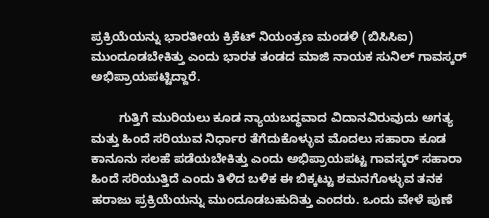ಪ್ರಕ್ರಿಯೆಯನ್ನು ಭಾರತೀಯ ಕ್ರಿಕೆಟ್‌ ನಿಯಂತ್ರಣ ಮಂಡಳಿ (ಬಿಸಿಸಿಐ) ಮುಂದೂಡಬೇಕಿತ್ತು ಎಂದು ಭಾರತ ತಂಡದ ಮಾಜಿ ನಾಯಕ ಸುನಿಲ್‌ ಗಾವಸ್ಕರ್‌ ಅಭಿಪ್ರಾಯಪಟ್ಟಿದ್ದಾರೆ.

        ಗುತ್ತಿಗೆ ಮುರಿಯಲು ಕೂಡ ನ್ಯಾಯಬದ್ಧವಾದ ವಿದಾನವಿರುವುದು ಅಗತ್ಯ ಮತ್ತು ಹಿಂದೆ ಸರಿಯುವ ನಿರ್ಧಾರ ತೆಗೆದುಕೊಳ್ಳುವ ಮೊದಲು ಸಹಾರಾ ಕೂಡ ಕಾನೂನು ಸಲಹೆ ಪಡೆಯಬೇಕಿತ್ತು ಎಂದು ಅಭಿಪ್ರಾಯಪಟ್ಟ ಗಾವಸ್ಕರ್‌ ಸಹಾರಾ ಹಿಂದೆ ಸರಿಯುತ್ತಿದೆ ಎಂದು ತಿಳಿದ ಬಳಿಕ ಈ ಬಿಕ್ಕಟ್ಟು ಶಮನಗೊಳ್ಳುವ ತನಕ ಹರಾಜು ಪ್ರಕ್ರಿಯೆಯನ್ನು ಮುಂದೂಡಬಹುದಿತ್ತು ಎಂದರು. ಒಂದು ವೇಳೆ ಪುಣೆ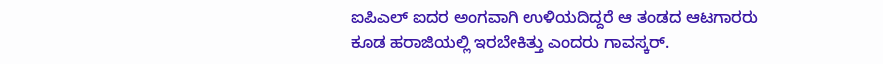ಐಪಿಎಲ್‌ ಐದರ ಅಂಗವಾಗಿ ಉಳಿಯದಿದ್ದರೆ ಆ ತಂಡದ ಆಟಗಾರರು ಕೂಡ ಹರಾಜಿಯಲ್ಲಿ ಇರಬೇಕಿತ್ತು ಎಂದರು ಗಾವಸ್ಕರ್‌.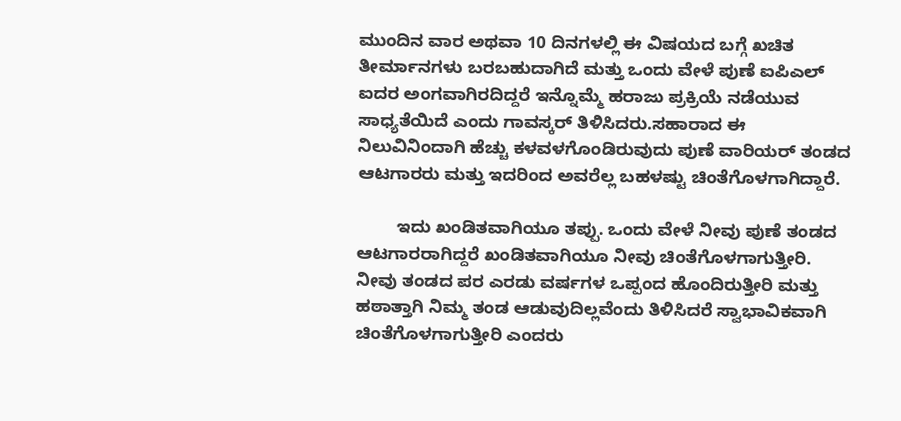ಮುಂದಿನ ವಾರ ಅಥವಾ 10 ದಿನಗಳಲ್ಲಿ ಈ ವಿಷಯದ ಬಗ್ಗೆ ಖಚಿತ ತೀರ್ಮಾನಗಳು ಬರಬಹುದಾಗಿದೆ ಮತ್ತು ಒಂದು ವೇಳೆ ಪುಣೆ ಐಪಿಎಲ್‌ ಐದರ ಅಂಗವಾಗಿರದಿದ್ದರೆ ಇನ್ನೊಮ್ಮೆ ಹರಾಜು ಪ್ರಕ್ರಿಯೆ ನಡೆಯುವ ಸಾಧ್ಯತೆಯಿದೆ ಎಂದು ಗಾವಸ್ಕರ್‌ ತಿಳಿಸಿದರು.ಸಹಾರಾದ ಈ ನಿಲುವಿನಿಂದಾಗಿ ಹೆಚ್ಚು ಕಳವಳಗೊಂಡಿರುವುದು ಪುಣೆ ವಾರಿಯರ್ ತಂಡದ ಆಟಗಾರರು ಮತ್ತು ಇದರಿಂದ ಅವರೆಲ್ಲ ಬಹಳಷ್ಟು ಚಿಂತೆಗೊಳಗಾಗಿದ್ದಾರೆ.

        ಇದು ಖಂಡಿತವಾಗಿಯೂ ತಪ್ಪು. ಒಂದು ವೇಳೆ ನೀವು ಪುಣೆ ತಂಡದ ಆಟಗಾರರಾಗಿದ್ದರೆ ಖಂಡಿತವಾಗಿಯೂ ನೀವು ಚಿಂತೆಗೊಳಗಾಗುತ್ತೀರಿ. ನೀವು ತಂಡದ ಪರ ಎರಡು ವರ್ಷಗಳ ಒಪ್ಪಂದ ಹೊಂದಿರುತ್ತೀರಿ ಮತ್ತು ಹಠಾತ್ತಾಗಿ ನಿಮ್ಮ ತಂಡ ಆಡುವುದಿಲ್ಲವೆಂದು ತಿಳಿಸಿದರೆ ಸ್ವಾಭಾವಿಕವಾಗಿ ಚಿಂತೆಗೊಳಗಾಗುತ್ತೀರಿ ಎಂದರು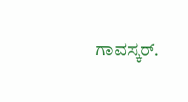ಗಾವಸ್ಕರ್‌.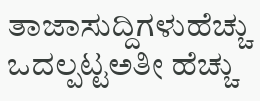ತಾಜಾಸುದ್ದಿಗಳುಹೆಚ್ಚು ಒದಲ್ಪಟ್ಟಅತೀ ಹೆಚ್ಚು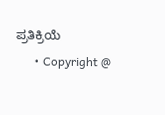ಪ್ರತಿಕ್ರಿಯೆ
      • Copyright @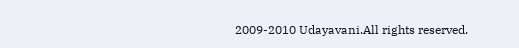2009-2010 Udayavani.All rights reserved.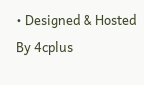• Designed & Hosted By 4cplus